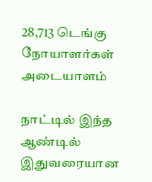28,713 டெங்கு நோயாளர்கள் அடையாளம்

நாட்டில் இந்த ஆண்டில் இதுவரையான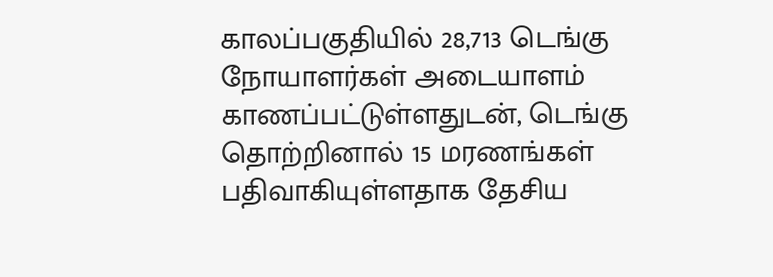காலப்பகுதியில் 28,713 டெங்கு நோயாளர்கள் அடையாளம் காணப்பட்டுள்ளதுடன், டெங்கு தொற்றினால் 15 மரணங்கள் பதிவாகியுள்ளதாக தேசிய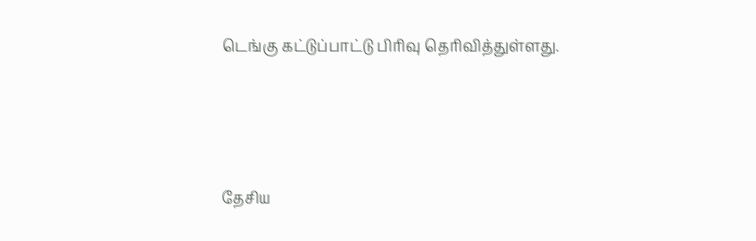டெங்கு கட்டுப்பாட்டு பிரிவு தெரிவித்துள்ளது.



தேசிய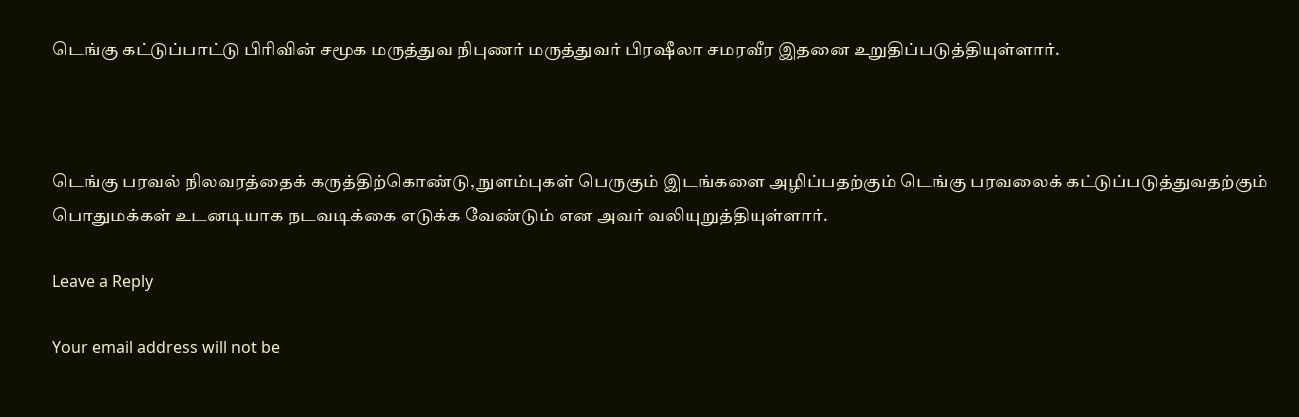டெங்கு கட்டுப்பாட்டு பிரிவின் சமூக மருத்துவ நிபுணர் மருத்துவர் பிரஷீலா சமரவீர இதனை உறுதிப்படுத்தியுள்ளார்.



டெங்கு பரவல் நிலவரத்தைக் கருத்திற்கொண்டு, நுளம்புகள் பெருகும் இடங்களை அழிப்பதற்கும் டெங்கு பரவலைக் கட்டுப்படுத்துவதற்கும் பொதுமக்கள் உடனடியாக நடவடிக்கை எடுக்க வேண்டும் என அவர் வலியுறுத்தியுள்ளார்.

Leave a Reply

Your email address will not be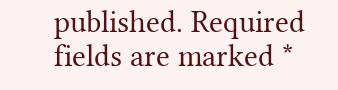published. Required fields are marked *